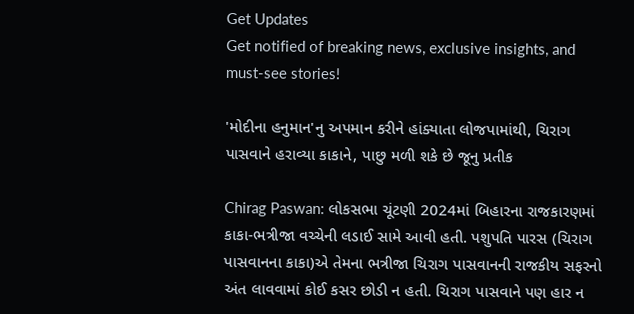Get Updates
Get notified of breaking news, exclusive insights, and must-see stories!

'મોદીના હનુમાન'નુ અપમાન કરીને હાંક્યાતા લોજપામાંથી, ચિરાગ પાસવાને હરાવ્યા કાકાને, પાછુ મળી શકે છે જૂનુ પ્રતીક

Chirag Paswan: લોકસભા ચૂંટણી 2024માં બિહારના રાજકારણમાં કાકા-ભત્રીજા વચ્ચેની લડાઈ સામે આવી હતી. પશુપતિ પારસ (ચિરાગ પાસવાનના કાકા)એ તેમના ભત્રીજા ચિરાગ પાસવાનની રાજકીય સફરનો અંત લાવવામાં કોઈ કસર છોડી ન હતી. ચિરાગ પાસવાને પણ હાર ન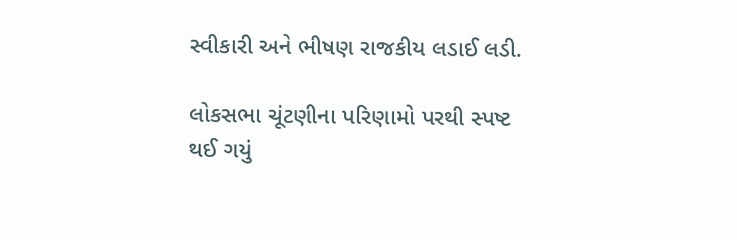સ્વીકારી અને ભીષણ રાજકીય લડાઈ લડી.

લોકસભા ચૂંટણીના પરિણામો પરથી સ્પષ્ટ થઈ ગયું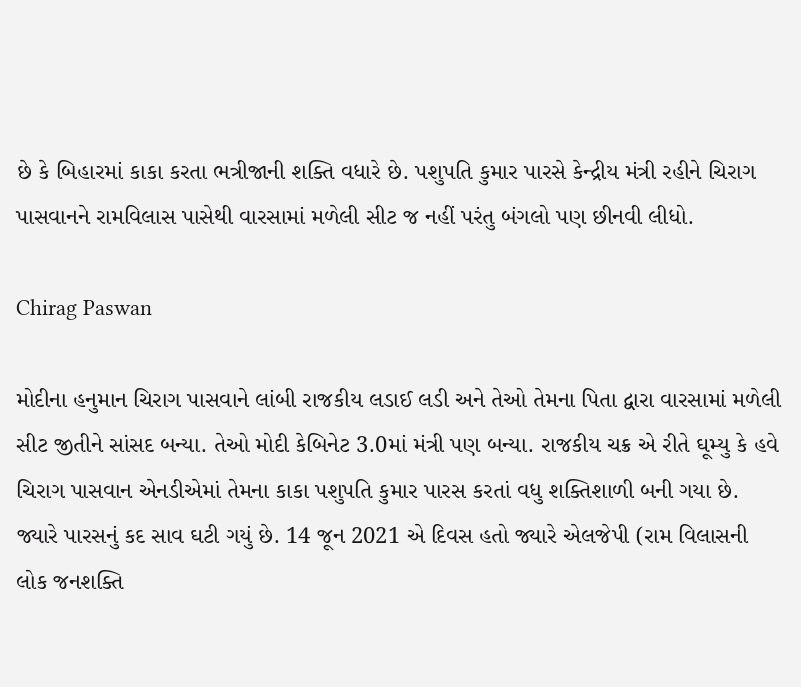છે કે બિહારમાં કાકા કરતા ભત્રીજાની શક્તિ વધારે છે. પશુપતિ કુમાર પારસે કેન્દ્રીય મંત્રી રહીને ચિરાગ પાસવાનને રામવિલાસ પાસેથી વારસામાં મળેલી સીટ જ નહીં પરંતુ બંગલો પણ છીનવી લીધો.

Chirag Paswan

મોદીના હનુમાન ચિરાગ પાસવાને લાંબી રાજકીય લડાઈ લડી અને તેઓ તેમના પિતા દ્વારા વારસામાં મળેલી સીટ જીતીને સાંસદ બન્યા. તેઓ મોદી કેબિનેટ 3.0માં મંત્રી પણ બન્યા. રાજકીય ચક્ર એ રીતે ઘૂમ્યુ કે હવે ચિરાગ પાસવાન એનડીએમાં તેમના કાકા પશુપતિ કુમાર પારસ કરતાં વધુ શક્તિશાળી બની ગયા છે. જ્યારે પારસનું કદ સાવ ઘટી ગયું છે. 14 જૂન 2021 એ દિવસ હતો જ્યારે એલજેપી (રામ વિલાસની લોક જનશક્તિ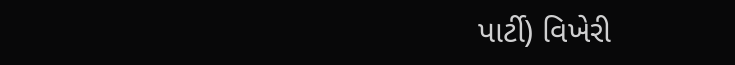પાર્ટી) વિખેરી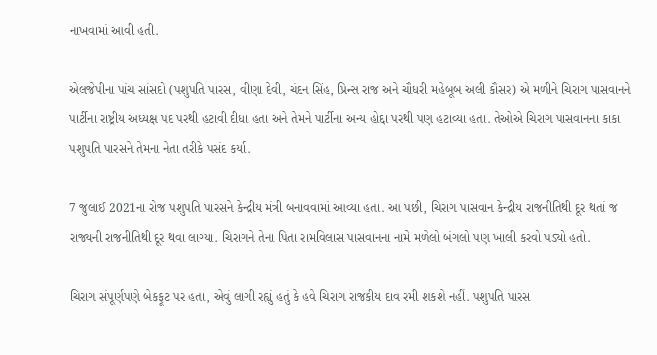નાખવામાં આવી હતી.

એલજેપીના પાંચ સાંસદો (પશુપતિ પારસ, વીણા દેવી, ચંદન સિંહ, પ્રિન્સ રાજ અને ચૌધરી મહેબૂબ અલી કૌસર) એ મળીને ચિરાગ પાસવાનને પાર્ટીના રાષ્ટ્રીય અધ્યક્ષ પદ પરથી હટાવી દીધા હતા અને તેમને પાર્ટીના અન્ય હોદ્દા પરથી પણ હટાવ્યા હતા. તેઓએ ચિરાગ પાસવાનના કાકા પશુપતિ પારસને તેમના નેતા તરીકે પસંદ કર્યા.

7 જુલાઈ 2021ના રોજ પશુપતિ પારસને કેન્દ્રીય મંત્રી બનાવવામાં આવ્યા હતા. આ પછી, ચિરાગ પાસવાન કેન્દ્રીય રાજનીતિથી દૂર થતાં જ રાજ્યની રાજનીતિથી દૂર થવા લાગ્યા. ચિરાગને તેના પિતા રામવિલાસ પાસવાનના નામે મળેલો બંગલો પણ ખાલી કરવો પડ્યો હતો.

ચિરાગ સંપૂર્ણપણે બેકફૂટ પર હતા, એવું લાગી રહ્યું હતું કે હવે ચિરાગ રાજકીય દાવ રમી શકશે નહીં. પશુપતિ પારસ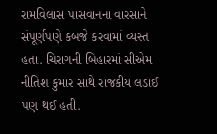રામવિલાસ પાસવાનના વારસાને સંપૂર્ણપણે કબજે કરવામાં વ્યસ્ત હતા. ચિરાગની બિહારમાં સીએમ નીતિશ કુમાર સાથે રાજકીય લડાઈ પણ થઈ હતી.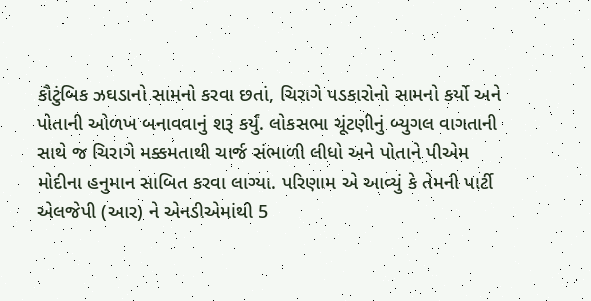કૌટુંબિક ઝઘડાનો સામનો કરવા છતાં, ચિરાગે પડકારોનો સામનો કર્યો અને પોતાની ઓળખ બનાવવાનું શરૂ કર્યું. લોકસભા ચૂંટણીનું બ્યુગલ વાગતાની સાથે જ ચિરાગે મક્કમતાથી ચાર્જ સંભાળી લીધો અને પોતાને પીએમ મોદીના હનુમાન સાબિત કરવા લાગ્યા. પરિણામ એ આવ્યું કે તેમની પાર્ટી એલજેપી (આર) ને એનડીએમાંથી 5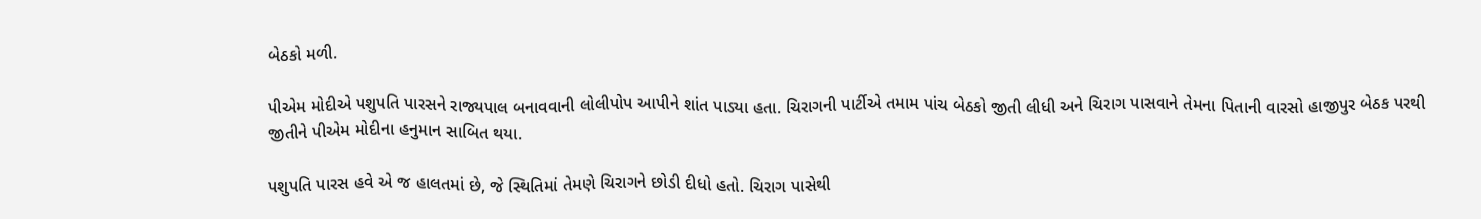બેઠકો મળી.

પીએમ મોદીએ પશુપતિ પારસને રાજ્યપાલ બનાવવાની લોલીપોપ આપીને શાંત પાડ્યા હતા. ચિરાગની પાર્ટીએ તમામ પાંચ બેઠકો જીતી લીધી અને ચિરાગ પાસવાને તેમના પિતાની વારસો હાજીપુર બેઠક પરથી જીતીને પીએમ મોદીના હનુમાન સાબિત થયા.

પશુપતિ પારસ હવે એ જ હાલતમાં છે, જે સ્થિતિમાં તેમણે ચિરાગને છોડી દીધો હતો. ચિરાગ પાસેથી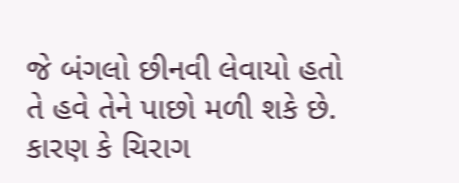જે બંગલો છીનવી લેવાયો હતો તે હવે તેને પાછો મળી શકે છે. કારણ કે ચિરાગ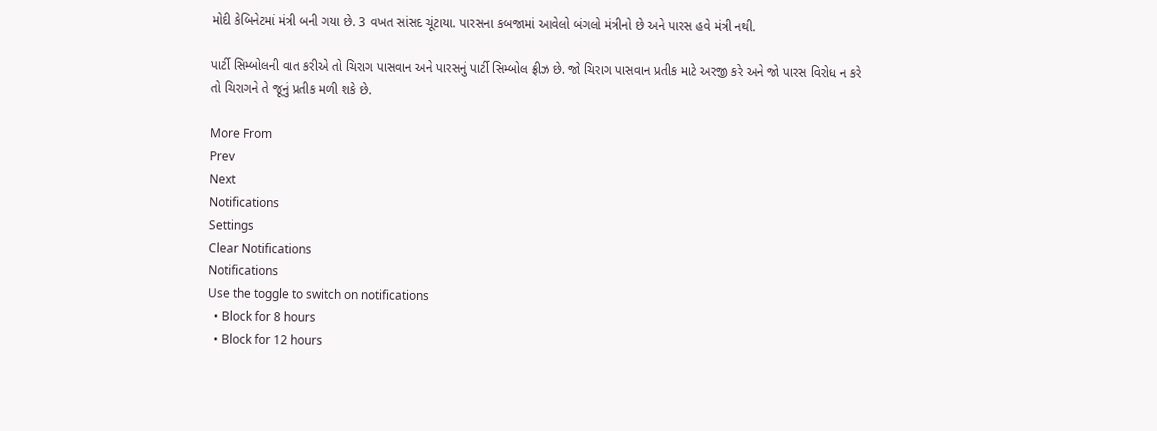મોદી કેબિનેટમાં મંત્રી બની ગયા છે. 3 વખત સાંસદ ચૂંટાયા. પારસના કબજામાં આવેલો બંગલો મંત્રીનો છે અને પારસ હવે મંત્રી નથી.

પાર્ટી સિમ્બોલની વાત કરીએ તો ચિરાગ પાસવાન અને પારસનું પાર્ટી સિમ્બોલ ફ્રીઝ છે. જો ચિરાગ પાસવાન પ્રતીક માટે અરજી કરે અને જો પારસ વિરોધ ન કરે તો ચિરાગને તે જૂનું પ્રતીક મળી શકે છે.

More From
Prev
Next
Notifications
Settings
Clear Notifications
Notifications
Use the toggle to switch on notifications
  • Block for 8 hours
  • Block for 12 hours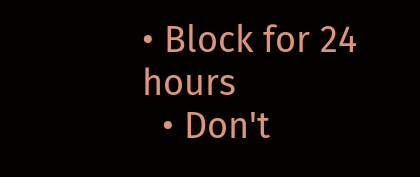• Block for 24 hours
  • Don't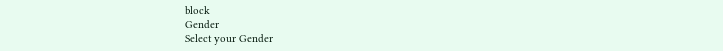block
Gender
Select your Gender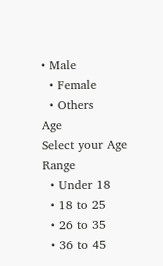• Male
  • Female
  • Others
Age
Select your Age Range
  • Under 18
  • 18 to 25
  • 26 to 35
  • 36 to 45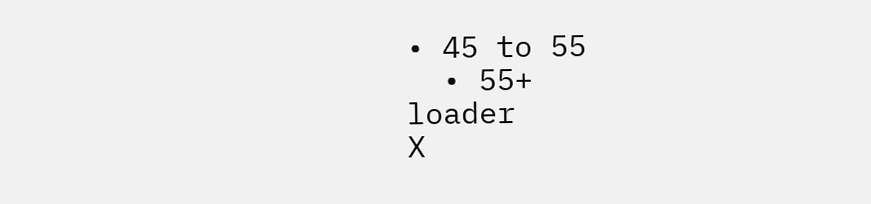• 45 to 55
  • 55+
loader
X